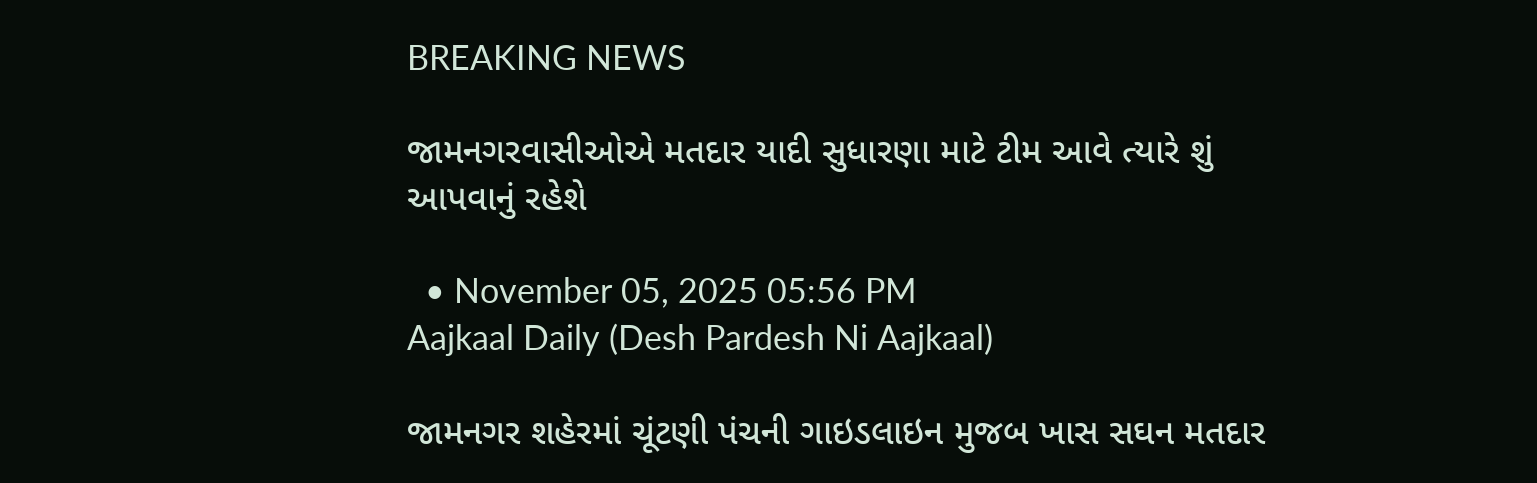BREAKING NEWS

જામનગરવાસીઓએ મતદાર યાદી સુધારણા માટે ટીમ આવે ત્યારે શું આપવાનું રહેશે

  • November 05, 2025 05:56 PM
Aajkaal Daily (Desh Pardesh Ni Aajkaal)

જામનગર શહેરમાં ચૂંટણી પંચની ગાઇડલાઇન મુજબ ખાસ સઘન મતદાર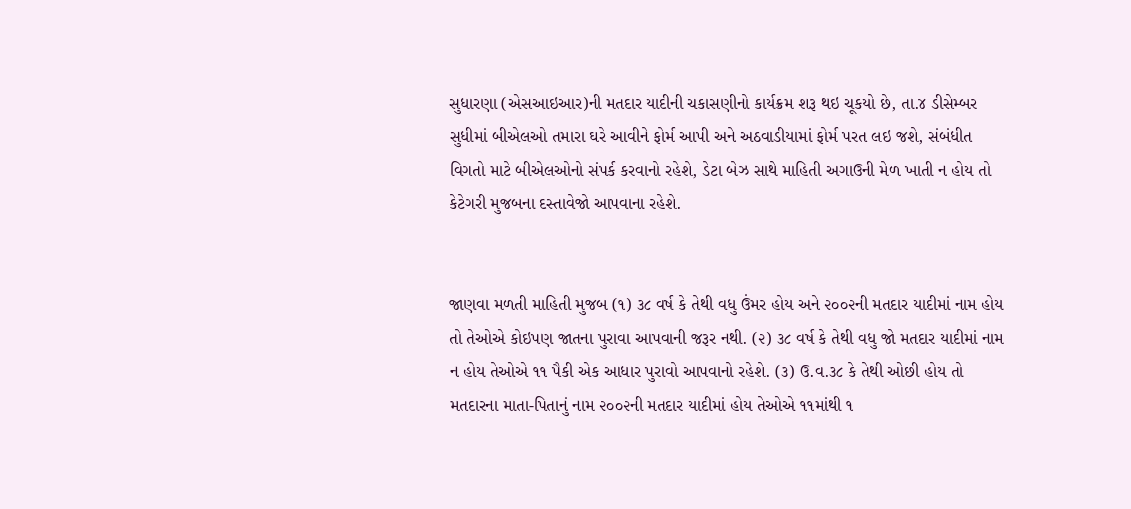સુધારણા (એસઆઇઆર)ની મતદાર યાદીની ચકાસણીનો કાર્યક્રમ શરૂ થઇ ચૂકયો છે, તા.૪ ડીસેમ્બર સુધીમાં બીએલઓ તમારા ઘરે આવીને ફોર્મ આપી અને અઠવાડીયામાં ફોર્મ પરત લઇ જશે, સંબંધીત વિગતો માટે બીએલઓનો સંપર્ક કરવાનો રહેશે, ડેટા બેઝ સાથે માહિતી અગાઉની મેળ ખાતી ન હોય તો કેટેગરી મુજબના દસ્તાવેજો આપવાના રહેશે.


જાણવા મળતી માહિતી મુજબ (૧) ૩૮ વર્ષ કે તેથી વધુ ઉંમર હોય અને ૨૦૦૨ની મતદાર યાદીમાં નામ હોય તો તેઓએ કોઇપણ જાતના પુરાવા આપવાની જરૂર નથી. (૨) ૩૮ વર્ષ કે તેથી વધુ જો મતદાર યાદીમાં નામ ન હોય તેઓએ ૧૧ પૈકી એક આધાર પુરાવો આપવાનો રહેશે. (૩) ઉ.વ.૩૮ કે તેથી ઓછી હોય તો મતદારના માતા-પિતાનું નામ ૨૦૦૨ની મતદાર યાદીમાં હોય તેઓએ ૧૧માંથી ૧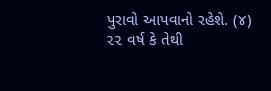પુરાવો આપવાનો રહેશે. (૪) ૨૨ વર્ષ કે તેથી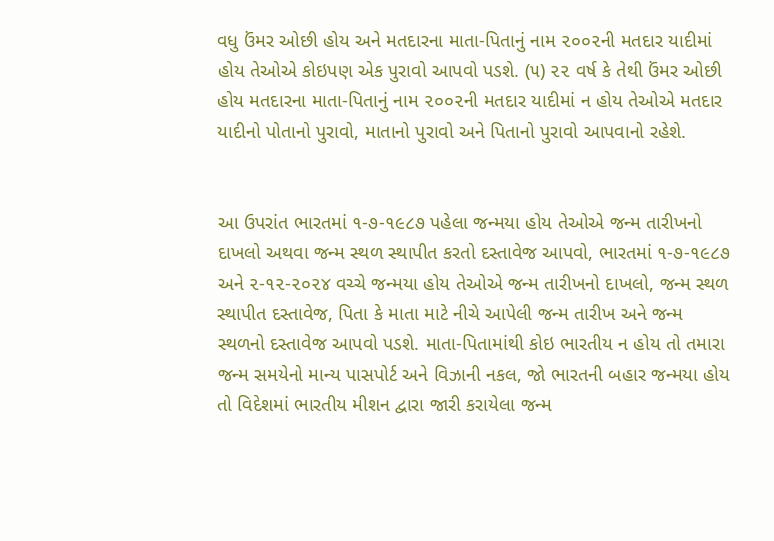વધુ ઉંમર ઓછી હોય અને મતદારના માતા-પિતાનું નામ ૨૦૦૨ની મતદાર યાદીમાં હોય તેઓએ કોઇપણ એક પુરાવો આપવો પડશે. (૫) ૨૨ વર્ષ કે તેથી ઉંમર ઓછી હોય મતદારના માતા-પિતાનું નામ ૨૦૦૨ની મતદાર યાદીમાં ન હોય તેઓએ મતદાર યાદીનો પોતાનો પુરાવો, માતાનો પુરાવો અને પિતાનો પુરાવો આપવાનો રહેશે.


આ ઉપરાંત ભારતમાં ૧-૭-૧૯૮૭ પહેલા જન્મયા હોય તેઓએ જન્મ તારીખનો દાખલો અથવા જન્મ સ્થળ સ્થાપીત કરતો દસ્તાવેજ આપવો, ભારતમાં ૧-૭-૧૯૮૭ અને ૨-૧૨-૨૦૨૪ વચ્ચે જન્મયા હોય તેઓએ જન્મ તારીખનો દાખલો, જન્મ સ્થળ સ્થાપીત દસ્તાવેજ, પિતા કે માતા માટે નીચે આપેલી જન્મ તારીખ અને જન્મ સ્થળનો દસ્તાવેજ આપવો પડશે. માતા-પિતામાંથી કોઇ ભારતીય ન હોય તો તમારા જન્મ સમયેનો માન્ય પાસપોર્ટ અને વિઝાની નકલ, જો ભારતની બહાર જન્મયા હોય તો વિદેશમાં ભારતીય મીશન દ્વારા જારી કરાયેલા જન્મ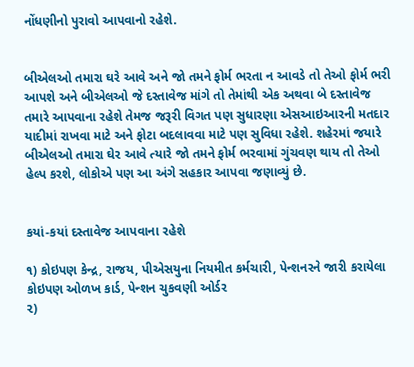નોંધણીનો પુરાવો આપવાનો રહેશે.


બીએલઓ તમારા ઘરે આવે અને જો તમને ફોર્મ ભરતા ન આવડે તો તેઓ ફોર્મ ભરી આપશે અને બીએલઓ જે દસ્તાવેજ માંગે તો તેમાંથી એક અથવા બે દસ્તાવેજ તમારે આપવાના રહેશે તેમજ જરૂરી વિગત પણ સુધારણા એસઆઇઆરની મતદાર યાદીમાં રાખવા માટે અને ફોટા બદલાવવા માટે પણ સુવિધા રહેશે. શહેરમાં જયારે બીએલઓ તમારા ઘેર આવે ત્યારે જો તમને ફોર્મ ભરવામાં ગુંચવણ થાય તો તેઓ હેલ્પ કરશે, લોકોએ પણ આ અંગે સહકાર આપવા જણાવ્યું છે.


કયાં-કયાં દસ્તાવેજ આપવાના રહેશે

૧) કોઇપણ કેન્દ્ર, રાજય, પીએસયુના નિયમીત કર્મચારી, પેન્શનરને જારી કરાયેલા કોઇપણ ઓળખ કાર્ડ, પેન્શન ચુકવણી ઓર્ડર
૨)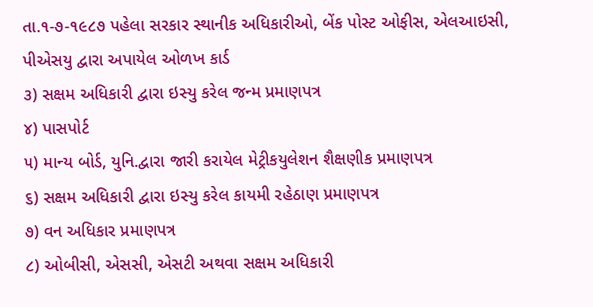તા.૧-૭-૧૯૮૭ પહેલા સરકાર સ્થાનીક અધિકારીઓ, બેંક પોસ્ટ ઓફીસ, એલઆઇસી, પીએસયુ દ્વારા અપાયેલ ઓળખ કાર્ડ
૩) સક્ષમ અધિકારી દ્વારા ઇસ્યુ કરેલ જન્મ પ્રમાણપત્ર
૪) પાસપોર્ટ
૫) માન્ય બોર્ડ, યુનિ.દ્વારા જારી કરાયેલ મેટ્રીકયુલેશન શૈક્ષણીક પ્રમાણપત્ર
૬) સક્ષમ અધિકારી દ્વારા ઇસ્યુ કરેલ કાયમી રહેઠાણ પ્રમાણપત્ર
૭) વન અધિકાર પ્રમાણપત્ર
૮) ઓબીસી, એસસી, એસટી અથવા સક્ષમ અધિકારી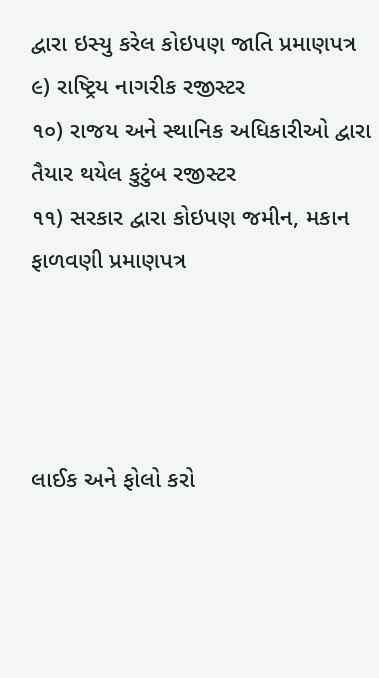દ્વારા ઇસ્યુ કરેલ કોઇપણ જાતિ પ્રમાણપત્ર
૯) રાષ્ટ્રિય નાગરીક રજીસ્ટર
૧૦) રાજય અને સ્થાનિક અધિકારીઓ દ્વારા તૈયાર થયેલ કુટુંબ રજીસ્ટર
૧૧) સરકાર દ્વારા કોઇપણ જમીન, મકાન ફાળવણી પ્રમાણપત્ર




લાઈક અને ફોલો કરો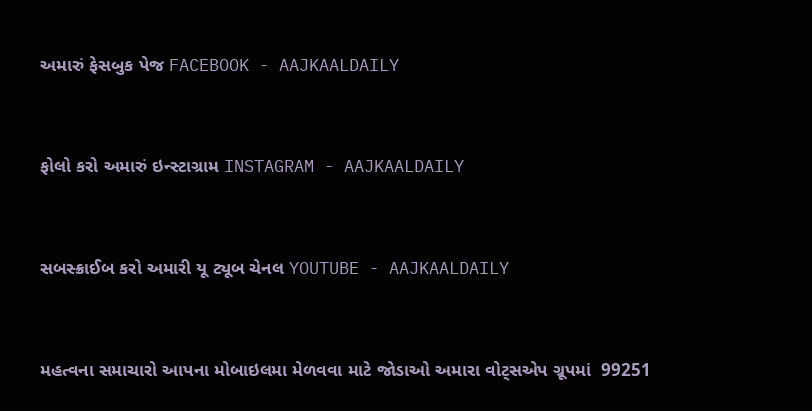અમારું ફેસબુક પેજ FACEBOOK - AAJKAALDAILY


ફોલો કરો અમારું ઇન્સ્ટાગ્રામ INSTAGRAM - AAJKAALDAILY


સબસ્ક્રાઈબ કરો અમારી યૂ ટ્યૂબ ચેનલ YOUTUBE - AAJKAALDAILY


મહત્વના સમાચારો આપના મોબાઇલમા મેળવવા માટે જોડાઓ અમારા વોટ્સએપ ગ્રૂપમાં  99251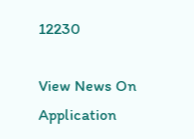12230

View News On Application